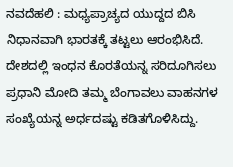ನವದೆಹಲಿ : ಮಧ್ಯಪ್ರಾಚ್ಯದ ಯುದ್ದದ ಬಿಸಿ ನಿಧಾನವಾಗಿ ಭಾರತಕ್ಕೆ ತಟ್ಟಲು ಆರಂಭಿಸಿದೆ. ದೇಶದಲ್ಲಿ ಇಂಧನ ಕೊರತೆಯನ್ನ ಸರಿದೂಗಿಸಲು ಪ್ರಧಾನಿ ಮೋದಿ ತಮ್ಮ ಬೆಂಗಾವಲು ವಾಹನಗಳ ಸಂಖ್ಯೆಯನ್ನ ಅರ್ಧದಷ್ಟು ಕಡಿತಗೊಳಿಸಿದ್ದು.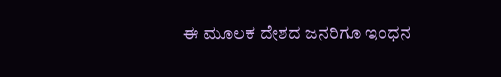ಈ ಮೂಲಕ ದೇಶದ ಜನರಿಗೂ ಇಂಧನ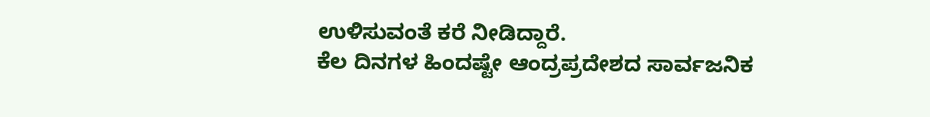ಉಳಿಸುವಂತೆ ಕರೆ ನೀಡಿದ್ದಾರೆ.
ಕೆಲ ದಿನಗಳ ಹಿಂದಷ್ಟೇ ಆಂದ್ರಪ್ರದೇಶದ ಸಾರ್ವಜನಿಕ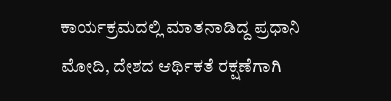ಕಾರ್ಯಕ್ರಮದಲ್ಲಿ ಮಾತನಾಡಿದ್ದ ಪ್ರಧಾನಿ ಮೋದಿ, ದೇಶದ ಆರ್ಥಿಕತೆ ರಕ್ಷಣೆಗಾಗಿ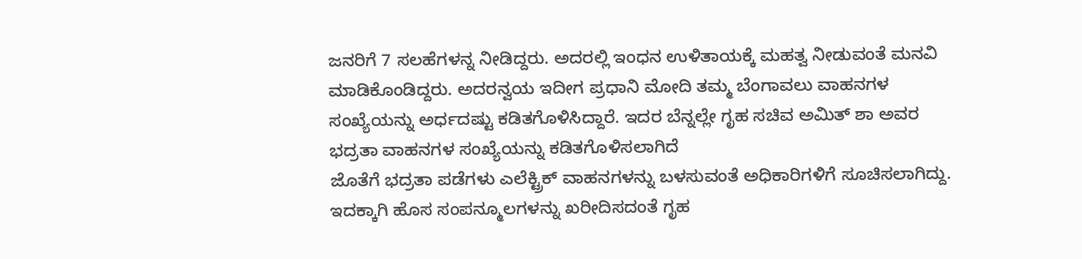ಜನರಿಗೆ 7 ಸಲಹೆಗಳನ್ನ ನೀಡಿದ್ದರು. ಅದರಲ್ಲಿ ಇಂಧನ ಉಳಿತಾಯಕ್ಕೆ ಮಹತ್ವ ನೀಡುವಂತೆ ಮನವಿ ಮಾಡಿಕೊಂಡಿದ್ದರು. ಅದರನ್ವಯ ಇದೀಗ ಪ್ರಧಾನಿ ಮೋದಿ ತಮ್ಮ ಬೆಂಗಾವಲು ವಾಹನಗಳ ಸಂಖ್ಯೆಯನ್ನು ಅರ್ಧದಷ್ಟು ಕಡಿತಗೊಳಿಸಿದ್ದಾರೆ. ಇದರ ಬೆನ್ನಲ್ಲೇ ಗೃಹ ಸಚಿವ ಅಮಿತ್ ಶಾ ಅವರ ಭದ್ರತಾ ವಾಹನಗಳ ಸಂಖ್ಯೆಯನ್ನು ಕಡಿತಗೊಳಿಸಲಾಗಿದೆ
ಜೊತೆಗೆ ಭದ್ರತಾ ಪಡೆಗಳು ಎಲೆಕ್ಟ್ರಿಕ್ ವಾಹನಗಳನ್ನು ಬಳಸುವಂತೆ ಅಧಿಕಾರಿಗಳಿಗೆ ಸೂಚಿಸಲಾಗಿದ್ದು. ಇದಕ್ಕಾಗಿ ಹೊಸ ಸಂಪನ್ಮೂಲಗಳನ್ನು ಖರೀದಿಸದಂತೆ ಗೃಹ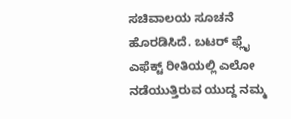ಸಚಿವಾಲಯ ಸೂಚನೆ ಹೊರಡಿಸಿದೆ. ಬಟರ್ ಫ್ಲೈ ಎಫೆಕ್ಟ್ ರೀತಿಯಲ್ಲಿ ಎಲೋ ನಡೆಯುತ್ತಿರುವ ಯುದ್ದ ನಮ್ಮ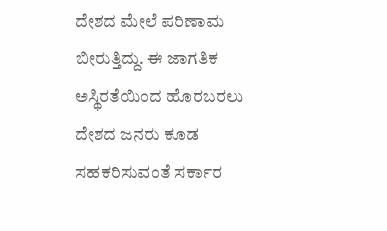ದೇಶದ ಮೇಲೆ ಪರಿಣಾಮ ಬೀರುತ್ತಿದ್ದು. ಈ ಜಾಗತಿಕ ಅಸ್ಥಿರತೆಯಿಂದ ಹೊರಬರಲು ದೇಶದ ಜನರು ಕೂಡ ಸಹಕರಿಸುವಂತೆ ಸರ್ಕಾರ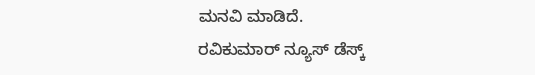ಮನವಿ ಮಾಡಿದೆ.
ರವಿಕುಮಾರ್ ನ್ಯೂಸ್ ಡೆಸ್ಕ್